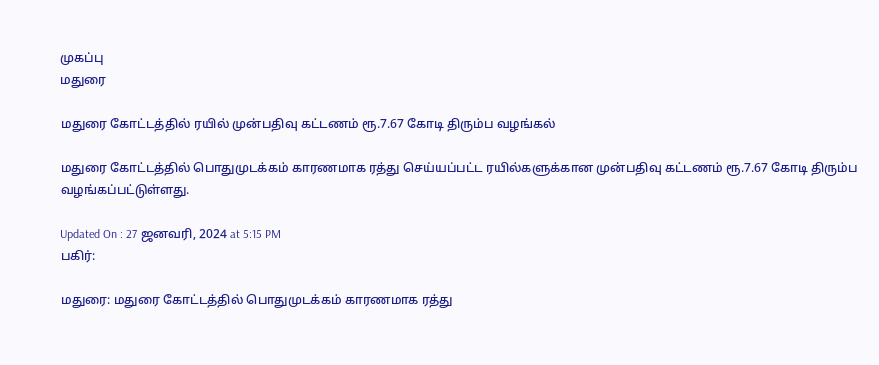முகப்பு
மதுரை

மதுரை கோட்டத்தில் ரயில் முன்பதிவு கட்டணம் ரூ.7.67 கோடி திரும்ப வழங்கல்

மதுரை கோட்டத்தில் பொதுமுடக்கம் காரணமாக ரத்து செய்யப்பட்ட ரயில்களுக்கான முன்பதிவு கட்டணம் ரூ.7.67 கோடி திரும்ப வழங்கப்பட்டுள்ளது.

Updated On : 27 ஜனவரி, 2024 at 5:15 PM
பகிர்:

மதுரை: மதுரை கோட்டத்தில் பொதுமுடக்கம் காரணமாக ரத்து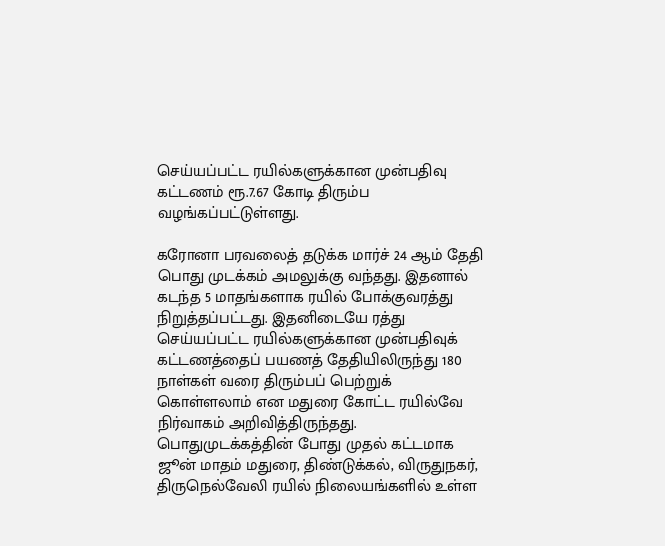செய்யப்பட்ட ரயில்களுக்கான முன்பதிவு கட்டணம் ரூ.7.67 கோடி திரும்ப வழங்கப்பட்டுள்ளது.

கரோனா பரவலைத் தடுக்க மார்ச் 24 ஆம் தேதி பொது முடக்கம் அமலுக்கு வந்தது. இதனால் கடந்த 5 மாதங்களாக ரயில் போக்குவரத்து நிறுத்தப்பட்டது. இதனிடையே ரத்து செய்யப்பட்ட ரயில்களுக்கான முன்பதிவுக் கட்டணத்தைப் பயணத் தேதியிலிருந்து 180 நாள்கள் வரை திரும்பப் பெற்றுக் கொள்ளலாம் என மதுரை கோட்ட ரயில்வே நிர்வாகம் அறிவித்திருந்தது. பொதுமுடக்கத்தின் போது முதல் கட்டமாக ஜூன் மாதம் மதுரை, திண்டுக்கல், விருதுநகர், திருநெல்வேலி ரயில் நிலையங்களில் உள்ள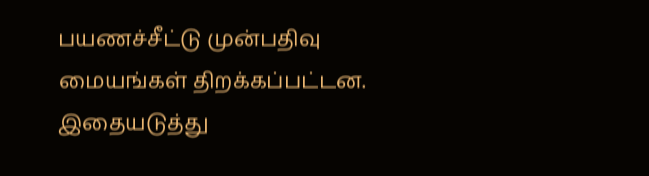பயணச்சீட்டு முன்பதிவு மையங்கள் திறக்கப்பட்டன. இதையடுத்து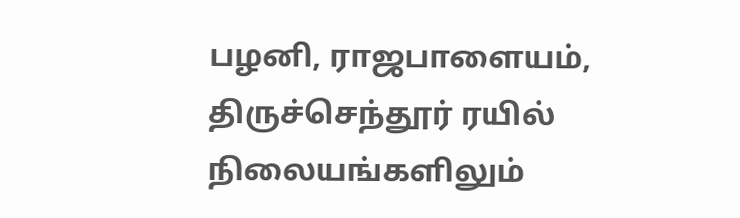பழனி, ராஜபாளையம், திருச்செந்தூர் ரயில் நிலையங்களிலும்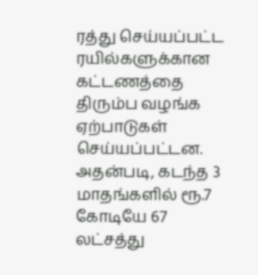ரத்து செய்யப்பட்ட ரயில்களுக்கான கட்டணத்தை திரும்ப வழங்க ஏற்பாடுகள் செய்யப்பட்டன. அதன்படி, கடந்த 3 மாதங்களில் ரூ.7 கோடியே 67 லட்சத்து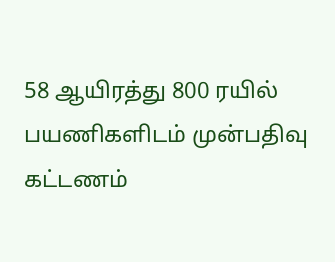58 ஆயிரத்து 800 ரயில் பயணிகளிடம் முன்பதிவு கட்டணம்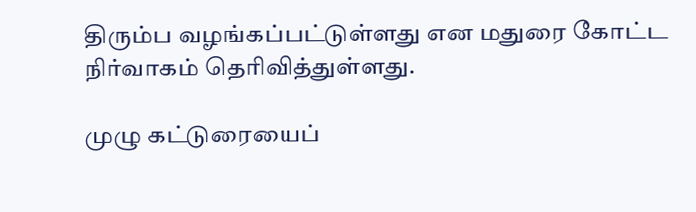திரும்ப வழங்கப்பட்டுள்ளது என மதுரை கோட்ட நிர்வாகம் தெரிவித்துள்ளது.

முழு கட்டுரையைப்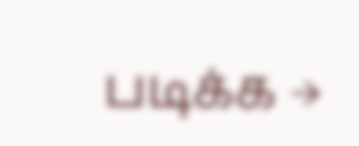படிக்க →